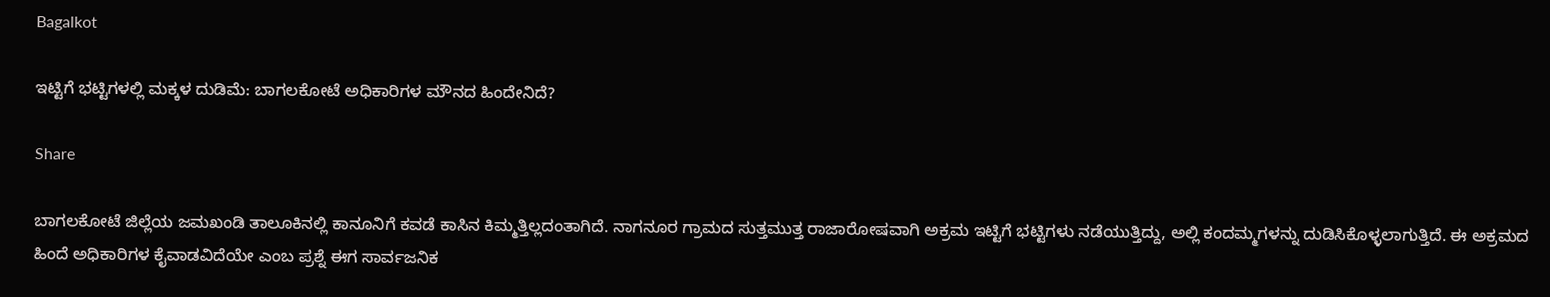Bagalkot

ಇಟ್ಟಿಗೆ ಭಟ್ಟಿಗಳಲ್ಲಿ ಮಕ್ಕಳ ದುಡಿಮೆ: ಬಾಗಲಕೋಟೆ ಅಧಿಕಾರಿಗಳ ಮೌನದ ಹಿಂದೇನಿದೆ?

Share

ಬಾಗಲಕೋಟೆ ಜಿಲ್ಲೆಯ ಜಮಖಂಡಿ ತಾಲೂಕಿನಲ್ಲಿ ಕಾನೂನಿಗೆ ಕವಡೆ ಕಾಸಿನ ಕಿಮ್ಮತ್ತಿಲ್ಲದಂತಾಗಿದೆ. ನಾಗನೂರ ಗ್ರಾಮದ ಸುತ್ತಮುತ್ತ ರಾಜಾರೋಷವಾಗಿ ಅಕ್ರಮ ಇಟ್ಟಿಗೆ ಭಟ್ಟಿಗಳು ನಡೆಯುತ್ತಿದ್ದು, ಅಲ್ಲಿ ಕಂದಮ್ಮಗಳನ್ನು ದುಡಿಸಿಕೊಳ್ಳಲಾಗುತ್ತಿದೆ. ಈ ಅಕ್ರಮದ ಹಿಂದೆ ಅಧಿಕಾರಿಗಳ ಕೈವಾಡವಿದೆಯೇ ಎಂಬ ಪ್ರಶ್ನೆ ಈಗ ಸಾರ್ವಜನಿಕ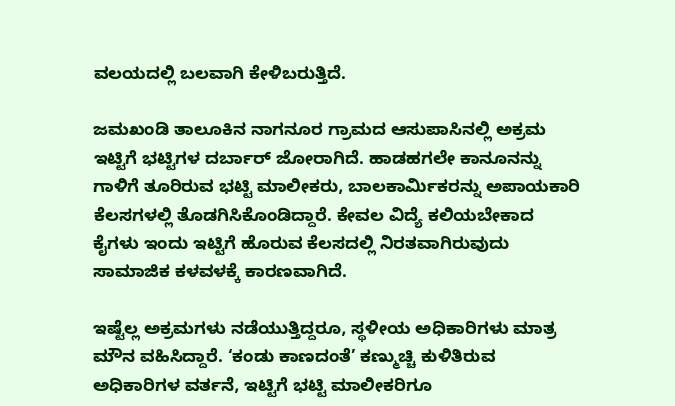ವಲಯದಲ್ಲಿ ಬಲವಾಗಿ ಕೇಳಿಬರುತ್ತಿದೆ.

ಜಮಖಂಡಿ ತಾಲೂಕಿನ ನಾಗನೂರ ಗ್ರಾಮದ ಆಸುಪಾಸಿನಲ್ಲಿ ಅಕ್ರಮ ಇಟ್ಟಿಗೆ ಭಟ್ಟಿಗಳ ದರ್ಬಾರ್ ಜೋರಾಗಿದೆ. ಹಾಡಹಗಲೇ ಕಾನೂನನ್ನು ಗಾಳಿಗೆ ತೂರಿರುವ ಭಟ್ಟಿ ಮಾಲೀಕರು, ಬಾಲಕಾರ್ಮಿಕರನ್ನು ಅಪಾಯಕಾರಿ ಕೆಲಸಗಳಲ್ಲಿ ತೊಡಗಿಸಿಕೊಂಡಿದ್ದಾರೆ. ಕೇವಲ ವಿದ್ಯೆ ಕಲಿಯಬೇಕಾದ ಕೈಗಳು ಇಂದು ಇಟ್ಟಿಗೆ ಹೊರುವ ಕೆಲಸದಲ್ಲಿ ನಿರತವಾಗಿರುವುದು ಸಾಮಾಜಿಕ ಕಳವಳಕ್ಕೆ ಕಾರಣವಾಗಿದೆ.

ಇಷ್ಟೆಲ್ಲ ಅಕ್ರಮಗಳು ನಡೆಯುತ್ತಿದ್ದರೂ, ಸ್ಥಳೀಯ ಅಧಿಕಾರಿಗಳು ಮಾತ್ರ ಮೌನ ವಹಿಸಿದ್ದಾರೆ. ‘ಕಂಡು ಕಾಣದಂತೆ’ ಕಣ್ಮುಚ್ಚಿ ಕುಳಿತಿರುವ ಅಧಿಕಾರಿಗಳ ವರ್ತನೆ, ಇಟ್ಟಿಗೆ ಭಟ್ಟಿ ಮಾಲೀಕರಿಗೂ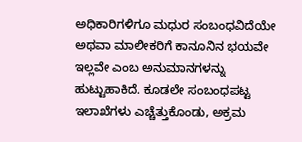ಅಧಿಕಾರಿಗಳಿಗೂ ಮಧುರ ಸಂಬಂಧವಿದೆಯೇ ಅಥವಾ ಮಾಲೀಕರಿಗೆ ಕಾನೂನಿನ ಭಯವೇ ಇಲ್ಲವೇ ಎಂಬ ಅನುಮಾನಗಳನ್ನು ಹುಟ್ಟುಹಾಕಿದೆ. ಕೂಡಲೇ ಸಂಬಂಧಪಟ್ಟ ಇಲಾಖೆಗಳು ಎಚ್ಚೆತ್ತುಕೊಂಡು, ಅಕ್ರಮ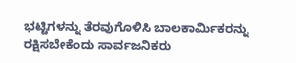ಭಟ್ಟಿಗಳನ್ನು ತೆರವುಗೊಳಿಸಿ ಬಾಲಕಾರ್ಮಿಕರನ್ನು ರಕ್ಷಿಸಬೇಕೆಂದು ಸಾರ್ವಜನಿಕರು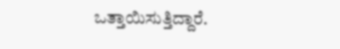ಒತ್ತಾಯಿಸುತ್ತಿದ್ದಾರೆ.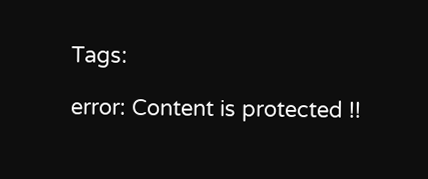Tags:

error: Content is protected !!